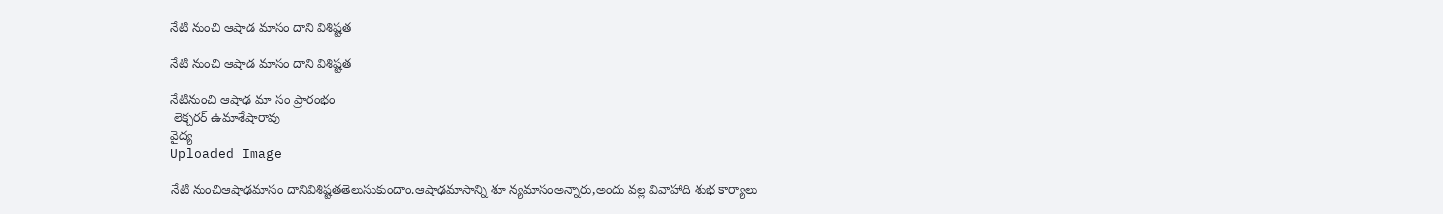నేటి నుంచి ఆషాడ మాసం దాని విశిష్టత

నేటి నుంచి ఆషాడ మాసం దాని విశిష్టత

నేటినుంచి ఆషాఢ మా సం ప్రారంభం
 లెక్చరర్ ఉమాశేషారావు
వైద్య
Uploaded Image

నేటి నుంచిఆషాఢమాసం దానివిశిష్టతతెలుసుకుందాం.ఆషాఢమాసాన్ని శూ న్యమాసంఅన్నారు,అందు వల్ల వివాహాది శుభ కార్యాలు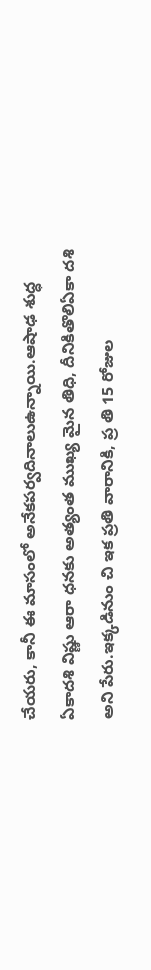చేయరు, కానీ ఈ మాసంలో అనేకపర్వదినాలుఉన్నాయి.ఆషాఢ శుద్ధ ఏకాదశి విష్ణు ఆరా ధనకు అత్యంత ముఖ్య మైన తిధి, దీనికితొలిఏకా దశి అని పేరు.ఇక్కడినుం చి ఇక ప్రతి వారానికి, ప్ర తి 15 రోజుల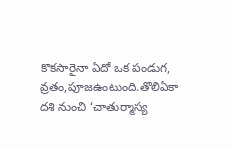కొకసారైనా ఏదో ఒక పండుగ,  వ్రతం,పూజఉంటుంది.తొలిఏకా దశి నుంచి ‘చాతుర్మాస్య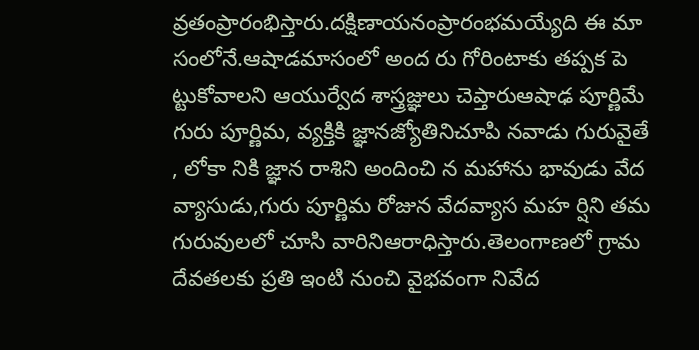వ్రతంప్రారంభిస్తారు.దక్షిణాయనంప్రారంభమయ్యేది ఈ మా సంలోనే.ఆషాడమాసంలో అంద రు గోరింటాకు తప్పక పె ట్టుకోవాలని ఆయుర్వేద శాస్త్రజ్ఞులు చెప్తారుఆషాఢ పూర్ణిమే గురు పూర్ణిమ, వ్యక్తికి జ్ఞానజ్యోతినిచూపి నవాడు గురువైతే , లోకా నికి జ్ఞాన రాశిని అందించి న మహాను భావుడు వేద వ్యాసుడు,గురు పూర్ణిమ రోజున వేదవ్యాస మహ ర్షిని తమ గురువులలో చూసి వారినిఆరాధిస్తారు.తెలంగాణలో గ్రామ దేవతలకు ప్రతి ఇంటి నుంచి వైభవంగా నివేద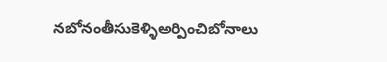నబోనంతీసుకెళ్ళిఅర్పించిబోనాలు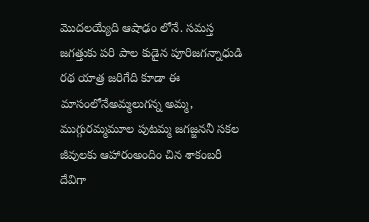మొదలయ్యేది ఆషాఢం లోనే. సమస్త జగత్తుకు పరి పాల కుడైన పూరిజగన్నాధుడి రథ యాత్ర జరిగేది కూడా ఈ మాసంలోనేఅమ్మలుగన్న అమ్మ, ముగ్గురమ్మమూల పుటమ్మ జగజ్జననీ సకల జీవులకు ఆహారంఅందిం చిన శాకంబరీ దేవిగా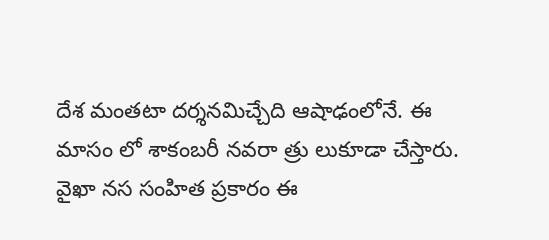దేశ మంతటా దర్శనమిచ్చేది ఆషాఢంలోనే. ఈ మాసం లో శాకంబరీ నవరా త్రు లుకూడా చేస్తారు. వైఖా నస సంహిత ప్రకారం ఈ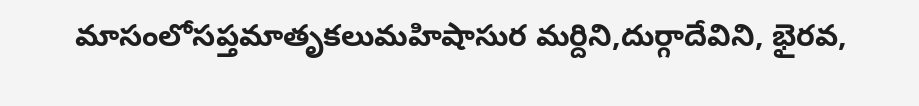మాసంలోసప్తమాతృకలుమహిషాసుర మర్దిని,దుర్గాదేవిని, భైరవ,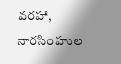వరహా, నారసింహుల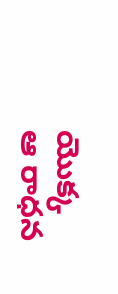యొక్క ఆ రాధన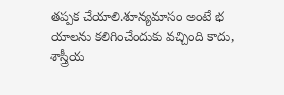తప్పక చేయాలి.శూన్యమాసం అంటే భ యాలను కలిగించేందుకు వచ్చింది కాదు, శాస్త్రీయ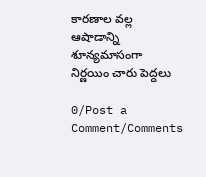కారణాల వల్ల ఆషాడాన్ని శూన్యమాసంగా నిర్ణయిం చారు పెద్దలు

0/Post a Comment/Comments